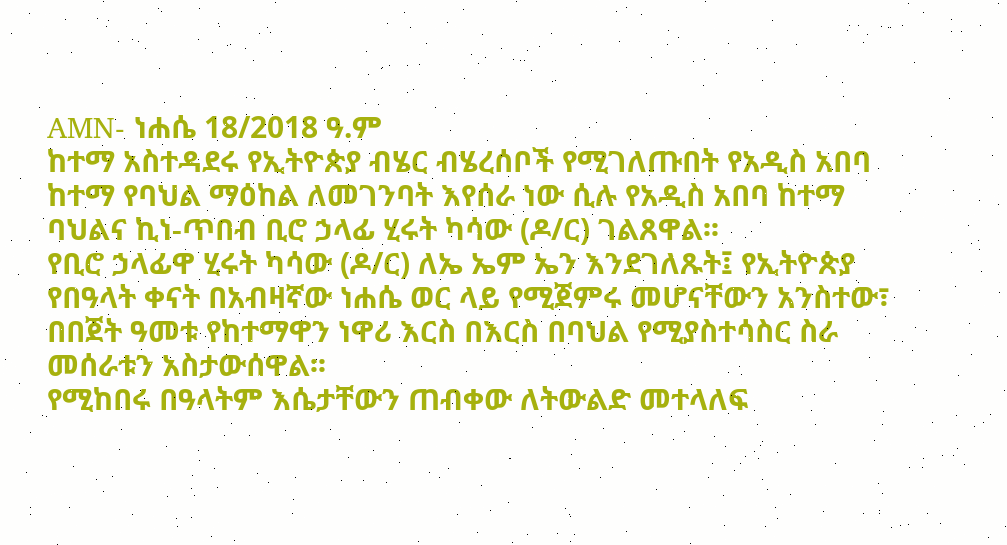AMN- ነሐሴ 18/2018 ዓ.ም
ከተማ አስተዳደሩ የኢትዮጵያ ብሄር ብሄረሰቦች የሚገለጡበት የአዲስ አበባ ከተማ የባህል ማዕከል ለመገንባት እየሰራ ነው ሲሉ የአዲስ አበባ ከተማ ባህልና ኪነ-ጥበብ ቢሮ ኃላፊ ሂሩት ካሳው (ዶ/ር) ገልጸዋል፡፡
የቢሮ ኃላፊዋ ሂሩት ካሳው (ዶ/ር) ለኤ ኤም ኤን እንደገለጹት፤ የኢትዮጵያ የበዓላት ቀናት በአብዛኛው ነሐሴ ወር ላይ የሚጀምሩ መሆናቸውን አንስተው፣ በበጀት ዓመቱ የከተማዋን ነዋሪ እርስ በእርስ በባህል የሚያስተሳስር ስራ መሰራቱን አስታውሰዋል፡፡
የሚከበሩ በዓላትም እሴታቸውን ጠብቀው ለትውልድ መተላለፍ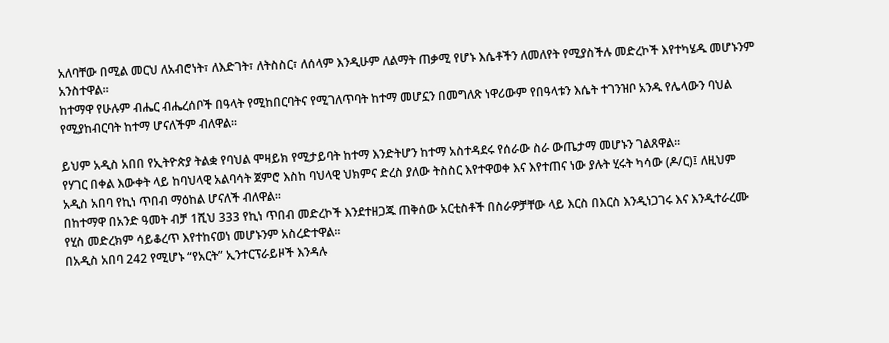አለባቸው በሚል መርህ ለአብሮነት፣ ለእድገት፣ ለትስስር፣ ለሰላም እንዲሁም ለልማት ጠቃሚ የሆኑ እሴቶችን ለመለየት የሚያስችሉ መድረኮች እየተካሄዱ መሆኑንም አንስተዋል፡፡
ከተማዋ የሁሉም ብሔር ብሔረሰቦች በዓላት የሚከበርባትና የሚገለጥባት ከተማ መሆኗን በመግለጽ ነዋሪውም የበዓላቱን እሴት ተገንዝቦ አንዱ የሌላውን ባህል የሚያከብርባት ከተማ ሆናለችም ብለዋል፡፡

ይህም አዲስ አበበ የኢትዮጵያ ትልቋ የባህል ሞዛይክ የሚታይባት ከተማ እንድትሆን ከተማ አስተዳደሩ የሰራው ስራ ውጤታማ መሆኑን ገልጸዋል፡፡
የሃገር በቀል እውቀት ላይ ከባህላዊ አልባሳት ጀምሮ እስከ ባህላዊ ህክምና ድረስ ያለው ትስስር እየተዋወቀ እና እየተጠና ነው ያሉት ሂሩት ካሳው (ዶ/ር)፤ ለዚህም አዲስ አበባ የኪነ ጥበብ ማዕከል ሆናለች ብለዋል፡፡
በከተማዋ በአንድ ዓመት ብቻ 1ሺህ 333 የኪነ ጥበብ መድረኮች እንደተዘጋጁ ጠቅሰው አርቲስቶች በስራዎቻቸው ላይ እርስ በእርስ እንዲነጋገሩ እና እንዲተራረሙ የሂስ መድረክም ሳይቆረጥ እየተከናወነ መሆኑንም አስረድተዋል፡፡
በአዲስ አበባ 242 የሚሆኑ “የአርት” ኢንተርፕራይዞች እንዳሉ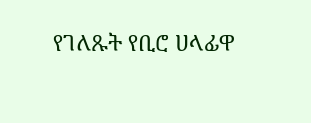የገለጹት የቢሮ ሀላፊዋ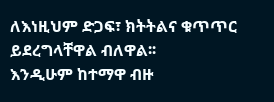ለእነዚህም ድጋፍ፣ ክትትልና ቁጥጥር ይደረግላቸዋል ብለዋል፡፡
እንዲሁም ከተማዋ ብዙ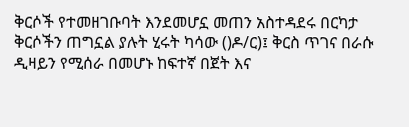ቅርሶች የተመዘገቡባት እንደመሆኗ መጠን አስተዳደሩ በርካታ ቅርሶችን ጠግኗል ያሉት ሂሩት ካሳው ()ዶ/ር)፤ ቅርስ ጥገና በራሱ ዲዛይን የሚሰራ በመሆኑ ከፍተኛ በጀት እና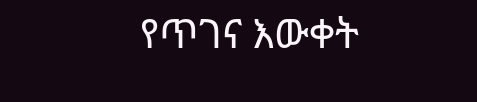የጥገና እውቀት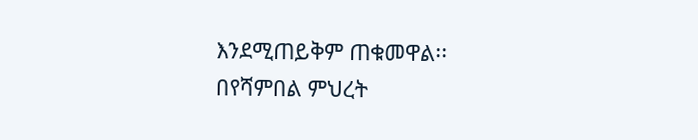እንደሚጠይቅም ጠቁመዋል፡፡
በየሻምበል ምህረት